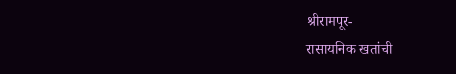श्रीरामपूर-
रासायनिक खतांची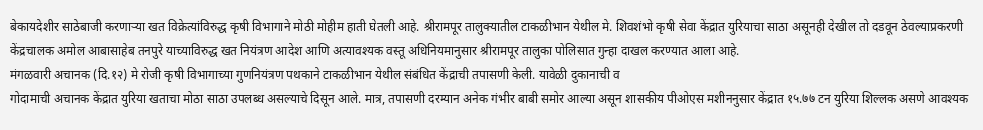बेकायदेशीर साठेबाजी करणाऱ्या खत विक्रेत्यांविरुद्ध कृषी विभागाने मोठी मोहीम हाती घेतली आहे. श्रीरामपूर तालुक्यातील टाकळीभान येथील मे. शिवशंभो कृषी सेवा केंद्रात युरियाचा साठा असूनही देखील तो दडवून ठेवल्याप्रकरणी केंद्रचालक अमोल आबासाहेब तनपुरे याच्याविरुद्ध खत नियंत्रण आदेश आणि अत्यावश्यक वस्तू अधिनियमानुसार श्रीरामपूर तालुका पोलिसात गुन्हा दाखल करण्यात आला आहे.
मंगळवारी अचानक (दि.१२) मे रोजी कृषी विभागाच्या गुणनियंत्रण पथकाने टाकळीभान येथील संबंधित केंद्राची तपासणी केली. यावेळी दुकानाची व
गोदामाची अचानक केंद्रात युरिया खताचा मोठा साठा उपलब्ध असल्याचे दिसून आले. मात्र, तपासणी दरम्यान अनेक गंभीर बाबी समोर आल्या असून शासकीय पीओएस मशीननुसार केंद्रात १५.७७ टन युरिया शिल्लक असणे आवश्यक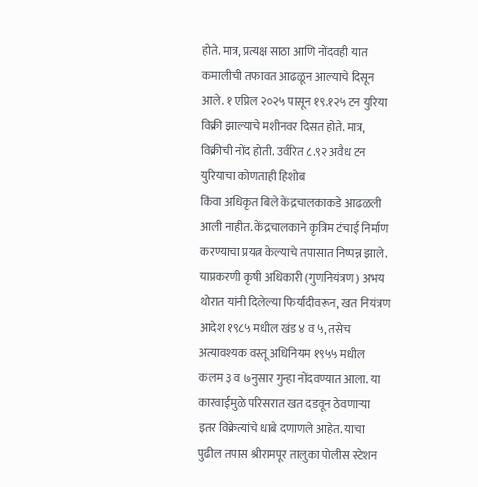होते. मात्र, प्रत्यक्ष साठा आणि नोंदवही यात कमालीची तफावत आढळून आल्याचे दिसून आले. १ एप्रिल २०२५ पासून १९.१२५ टन युरिया विक्री झाल्याचे मशीनवर दिसत होते. मात्र, विक्रीची नोंद होती. उर्वरित ८.९२ अवैध टन युरियाचा कोणताही हिशोब
किंवा अधिकृत बिले केंद्रचालकाकडे आढळली आली नाहीत. केंद्रचालकाने कृत्रिम टंचाई निर्माण करण्याचा प्रयत्न केल्याचे तपासात निष्पन्न झाले. याप्रकरणी कृषी अधिकारी (गुणनियंत्रण) अभय थोरात यांनी दिलेल्या फिर्यादीवरून, खत नियंत्रण आदेश १९८५ मधील खंड ४ व ५, तसेच अत्यावश्यक वस्तू अधिनियम १९५५ मधील कलम ३ व ७नुसार गुन्हा नोंदवण्यात आला. या कारवाईमुळे परिसरात खत दडवून ठेवणाऱ्या इतर विक्रेत्यांचे धाबे दणाणले आहेत. याचा पुढील तपास श्रीरामपूर तालुका पोलीस स्टेशन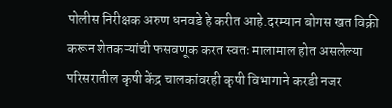पोलीस निरीक्षक अरुण धनवडे हे करीत आहे.दरम्यान बोगस खत विक्री करून शेतकऱ्यांची फसवणूक करत स्वतः मालामाल होत असलेल्या परिसरातील कृषी केंद्र चालकांवरही कृषी विभागाने करडी नजर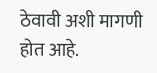ठेवावी अशी मागणी होत आहे.